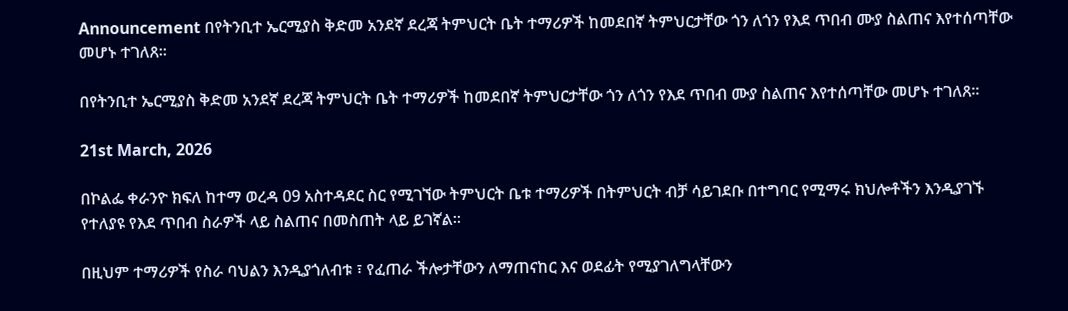Announcement በየትንቢተ ኤርሚያስ ቅድመ አንደኛ ደረጃ ትምህርት ቤት ተማሪዎች ከመደበኛ ትምህርታቸው ጎን ለጎን የእደ ጥበብ ሙያ ስልጠና እየተሰጣቸው መሆኑ ተገለጸ።

በየትንቢተ ኤርሚያስ ቅድመ አንደኛ ደረጃ ትምህርት ቤት ተማሪዎች ከመደበኛ ትምህርታቸው ጎን ለጎን የእደ ጥበብ ሙያ ስልጠና እየተሰጣቸው መሆኑ ተገለጸ።

21st March, 2026

በኮልፌ ቀራንዮ ክፍለ ከተማ ወረዳ 09 አስተዳደር ስር የሚገኘው ትምህርት ቤቱ ተማሪዎች በትምህርት ብቻ ሳይገደቡ በተግባር የሚማሩ ክህሎቶችን እንዲያገኙ የተለያዩ የእደ ጥበብ ስራዎች ላይ ስልጠና በመስጠት ላይ ይገኛል።

በዚህም ተማሪዎች የስራ ባህልን እንዲያጎለብቱ ፣ የፈጠራ ችሎታቸውን ለማጠናከር እና ወደፊት የሚያገለግላቸውን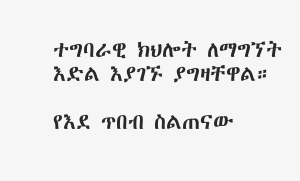ተግባራዊ ክህሎት ለማግኘት እድል እያገኙ ያግዛቸዋል።

የእደ ጥበብ ስልጠናው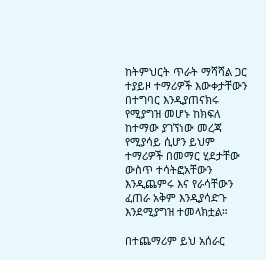ከትምህርት ጥራት ማሻሻል ጋር ተያይዞ ተማሪዎች እውቀታቸውን በተግባር እንዲያጠናክሩ የሚያግዝ መሆኑ ከክፍለ ከተማው ያገኘነው መረጃ የሚያሳይ ሲሆን ይህም ተማሪዎች በመማር ሂደታቸው ውስጥ ተሳትፎአቸውን እንዲጨምሩ እና የራሳቸውን ፈጠራ አቅም እንዲያሳድጉ እንደሚያግዝ ተመላክቷል።

በተጨማሪም ይህ አሰራር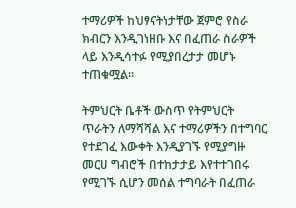ተማሪዎች ከህፃናትነታቸው ጀምሮ የስራ ክብርን እንዲገነዘቡ እና በፈጠራ ስራዎች ላይ እንዲሳተፉ የሚያበረታታ መሆኑ ተጠቁሟል።

ትምህርት ቤቶች ውስጥ የትምህርት ጥራትን ለማሻሻል እና ተማሪዎችን በተግባር የተደገፈ እውቀት እንዲያገኙ የሚያግዙ መርሀ ግብሮች በተከታታይ እየተተገበሩ የሚገኙ ሲሆን መሰል ተግባራት በፈጠራ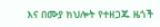እና በሙያ ክህሎት የተዘጋጁ ዜጎች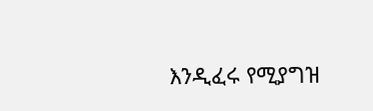እንዲፈሩ የሚያግዝ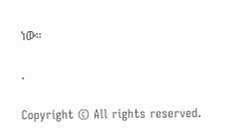ነው።

.

Copyright © All rights reserved.